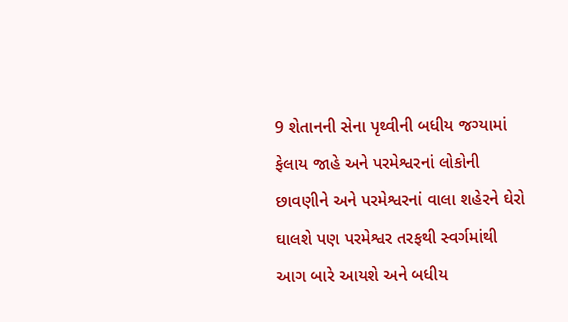9 શેતાનની સેના પૃથ્વીની બધીય જગ્યામાં ફેલાય જાહે અને પરમેશ્વરનાં લોકોની છાવણીને અને પરમેશ્વરનાં વાલા શહેરને ઘેરો ઘાલશે પણ પરમેશ્વર તરફથી સ્વર્ગમાંથી આગ બારે આયશે અને બધીય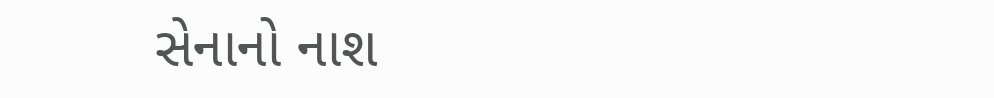સેનાનો નાશ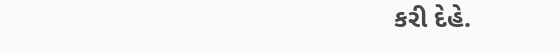કરી દેહે.